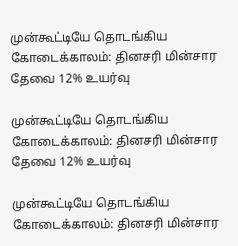முன்கூட்டியே தொடங்கிய கோடைக்காலம்: தினசரி மின்சார தேவை 12% உயர்வு

முன்கூட்டியே தொடங்கிய கோடைக்காலம்: தினசரி மின்சார தேவை 12% உயர்வு

முன்கூட்டியே தொடங்கிய கோடைக்காலம்: தினசரி மின்சார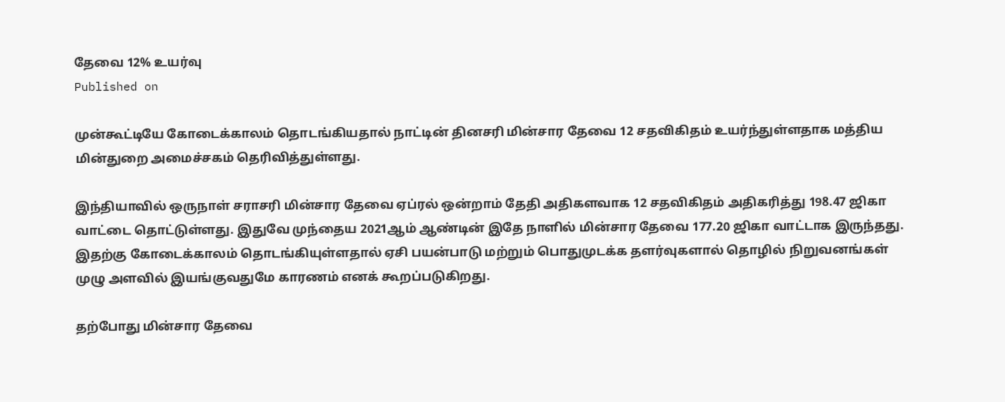தேவை 12% உயர்வு
Published on

முன்கூட்டியே கோடைக்காலம் தொடங்கியதால் நாட்டின் தினசரி மின்சார தேவை 12 சதவிகிதம் உயர்ந்துள்ளதாக மத்திய மின்துறை அமைச்சகம் தெரிவித்துள்ளது.

இந்தியாவில் ஒருநாள் சராசரி மின்சார தேவை ஏப்ரல் ஒன்றாம் தேதி அதிகளவாக 12 சதவிகிதம் அதிகரித்து 198.47 ஜிகா வாட்டை தொட்டுள்ளது. இதுவே முந்தைய 2021ஆம் ஆண்டின் இதே நாளில் மின்சார தேவை 177.20 ஜிகா வாட்டாக இருந்தது. இதற்கு கோடைக்காலம் தொடங்கியுள்ளதால் ஏசி பயன்பாடு மற்றும் பொதுமுடக்க தளர்வுகளால் தொழில் நிறுவனங்கள் முழு அளவில் இயங்குவதுமே காரணம் எனக் கூறப்படுகிறது.

தற்போது மின்சார தேவை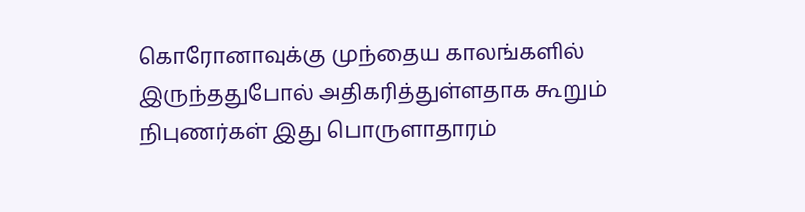கொரோனாவுக்கு முந்தைய காலங்களில் இருந்ததுபோல் அதிகரித்துள்ளதாக கூறும் நிபுணர்கள் இது பொருளாதாரம்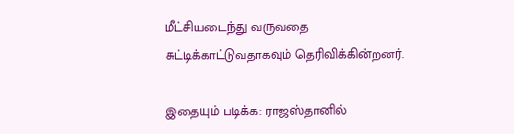மீட்சியடைந்து வருவதை சுட்டிக்காட்டுவதாகவும் தெரிவிக்கின்றனர்.

இதையும் படிக்க: ராஜஸ்தானில்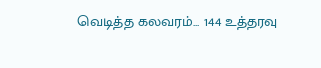வெடித்த கலவரம்... 144 உத்தரவு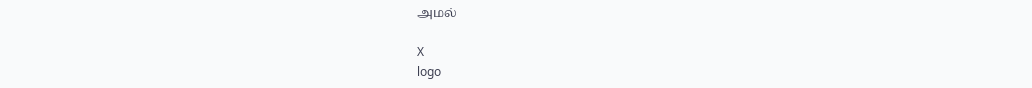அமல்

X
logo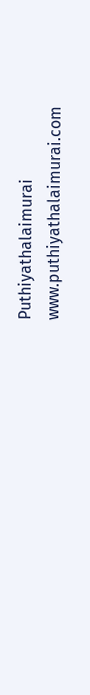Puthiyathalaimurai
www.puthiyathalaimurai.com